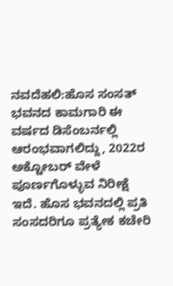ನವದೆಹಲಿ:ಹೊಸ ಸಂಸತ್ ಭವನದ ಕಾಮಗಾರಿ ಈ ವರ್ಷದ ಡಿಸೆಂಬರ್ನಲ್ಲಿ ಆರಂಭವಾಗಲಿದ್ದು, 2022ರ ಅಕ್ಟೋಬರ್ ವೇಳೆ ಪೂರ್ಣಗೊಳ್ಳುವ ನಿರೀಕ್ಷೆ ಇದೆ. ಹೊಸ ಭವನದಲ್ಲಿ ಪ್ರತಿ ಸಂಸದರಿಗೂ ಪ್ರತ್ಯೇಕ ಕಚೇರಿ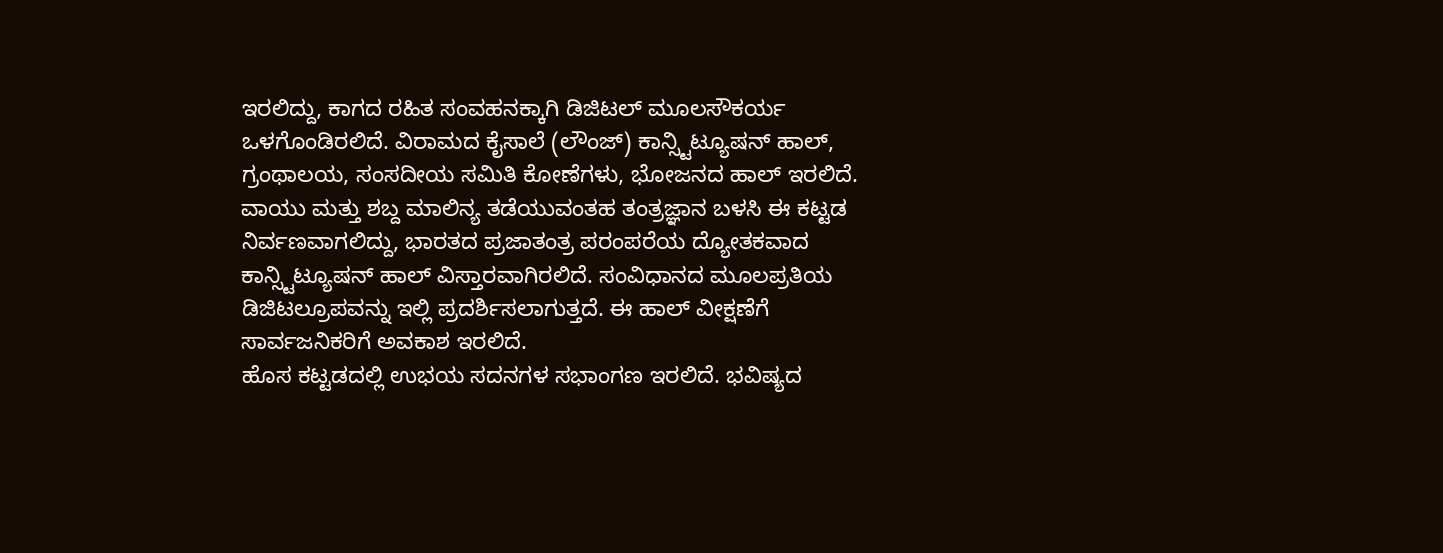ಇರಲಿದ್ದು, ಕಾಗದ ರಹಿತ ಸಂವಹನಕ್ಕಾಗಿ ಡಿಜಿಟಲ್ ಮೂಲಸೌಕರ್ಯ ಒಳಗೊಂಡಿರಲಿದೆ. ವಿರಾಮದ ಕೈಸಾಲೆ (ಲೌಂಜ್) ಕಾನ್ಸ್ಟಿಟ್ಯೂಷನ್ ಹಾಲ್, ಗ್ರಂಥಾಲಯ, ಸಂಸದೀಯ ಸಮಿತಿ ಕೋಣೆಗಳು, ಭೋಜನದ ಹಾಲ್ ಇರಲಿದೆ.
ವಾಯು ಮತ್ತು ಶಬ್ದ ಮಾಲಿನ್ಯ ತಡೆಯುವಂತಹ ತಂತ್ರಜ್ಞಾನ ಬಳಸಿ ಈ ಕಟ್ಟಡ ನಿರ್ವಣವಾಗಲಿದ್ದು, ಭಾರತದ ಪ್ರಜಾತಂತ್ರ ಪರಂಪರೆಯ ದ್ಯೋತಕವಾದ ಕಾನ್ಸ್ಟಿಟ್ಯೂಷನ್ ಹಾಲ್ ವಿಸ್ತಾರವಾಗಿರಲಿದೆ. ಸಂವಿಧಾನದ ಮೂಲಪ್ರತಿಯ ಡಿಜಿಟಲ್ರೂಪವನ್ನು ಇಲ್ಲಿ ಪ್ರದರ್ಶಿಸಲಾಗುತ್ತದೆ. ಈ ಹಾಲ್ ವೀಕ್ಷಣೆಗೆ ಸಾರ್ವಜನಿಕರಿಗೆ ಅವಕಾಶ ಇರಲಿದೆ.
ಹೊಸ ಕಟ್ಟಡದಲ್ಲಿ ಉಭಯ ಸದನಗಳ ಸಭಾಂಗಣ ಇರಲಿದೆ. ಭವಿಷ್ಯದ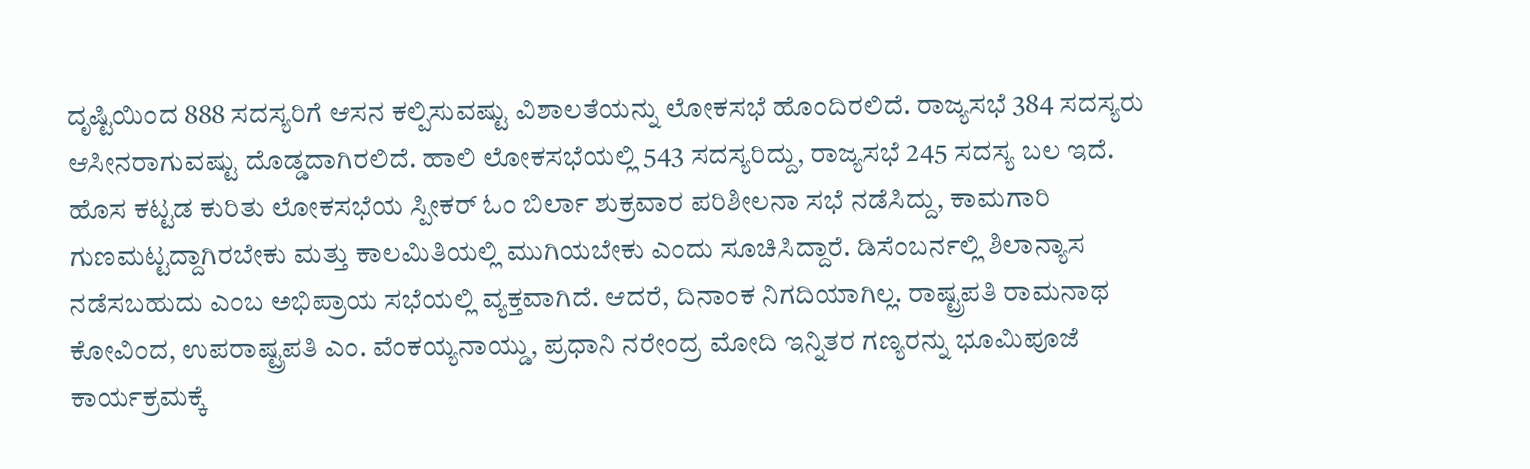ದೃಷ್ಟಿಯಿಂದ 888 ಸದಸ್ಯರಿಗೆ ಆಸನ ಕಲ್ಪಿಸುವಷ್ಟು ವಿಶಾಲತೆಯನ್ನು ಲೋಕಸಭೆ ಹೊಂದಿರಲಿದೆ. ರಾಜ್ಯಸಭೆ 384 ಸದಸ್ಯರು ಆಸೀನರಾಗುವಷ್ಟು ದೊಡ್ಡದಾಗಿರಲಿದೆ. ಹಾಲಿ ಲೋಕಸಭೆಯಲ್ಲಿ 543 ಸದಸ್ಯರಿದ್ದು, ರಾಜ್ಯಸಭೆ 245 ಸದಸ್ಯ ಬಲ ಇದೆ.
ಹೊಸ ಕಟ್ಟಡ ಕುರಿತು ಲೋಕಸಭೆಯ ಸ್ಪೀಕರ್ ಓಂ ಬಿರ್ಲಾ ಶುಕ್ರವಾರ ಪರಿಶೀಲನಾ ಸಭೆ ನಡೆಸಿದ್ದು, ಕಾಮಗಾರಿ ಗುಣಮಟ್ಟದ್ದಾಗಿರಬೇಕು ಮತ್ತು ಕಾಲಮಿತಿಯಲ್ಲಿ ಮುಗಿಯಬೇಕು ಎಂದು ಸೂಚಿಸಿದ್ದಾರೆ. ಡಿಸೆಂಬರ್ನಲ್ಲಿ ಶಿಲಾನ್ಯಾಸ ನಡೆಸಬಹುದು ಎಂಬ ಅಭಿಪ್ರಾಯ ಸಭೆಯಲ್ಲಿ ವ್ಯಕ್ತವಾಗಿದೆ. ಆದರೆ, ದಿನಾಂಕ ನಿಗದಿಯಾಗಿಲ್ಲ. ರಾಷ್ಟ್ರಪತಿ ರಾಮನಾಥ ಕೋವಿಂದ, ಉಪರಾಷ್ಟ್ರಪತಿ ಎಂ. ವೆಂಕಯ್ಯನಾಯ್ಡು, ಪ್ರಧಾನಿ ನರೇಂದ್ರ ಮೋದಿ ಇನ್ನಿತರ ಗಣ್ಯರನ್ನು ಭೂಮಿಪೂಜೆ ಕಾರ್ಯಕ್ರಮಕ್ಕೆ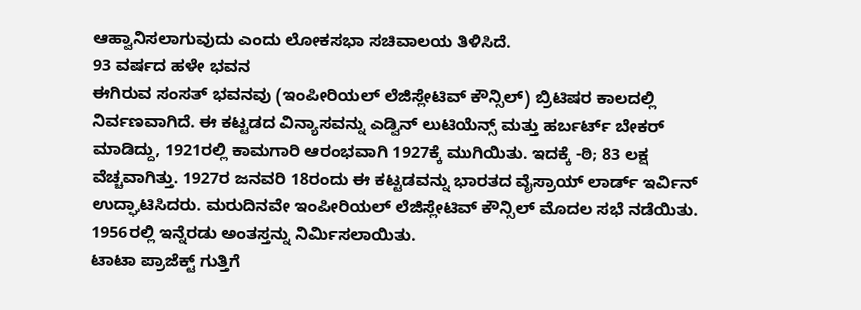ಆಹ್ವಾನಿಸಲಾಗುವುದು ಎಂದು ಲೋಕಸಭಾ ಸಚಿವಾಲಯ ತಿಳಿಸಿದೆ.
93 ವರ್ಷದ ಹಳೇ ಭವನ
ಈಗಿರುವ ಸಂಸತ್ ಭವನವು (ಇಂಪೀರಿಯಲ್ ಲೆಜಿಸ್ಲೇಟಿವ್ ಕೌನ್ಸಿಲ್) ಬ್ರಿಟಿಷರ ಕಾಲದಲ್ಲಿ ನಿರ್ವಣವಾಗಿದೆ. ಈ ಕಟ್ಟಡದ ವಿನ್ಯಾಸವನ್ನು ಎಡ್ವಿನ್ ಲುಟಿಯೆನ್ಸ್ ಮತ್ತು ಹರ್ಬರ್ಟ್ ಬೇಕರ್ ಮಾಡಿದ್ದು, 1921ರಲ್ಲಿ ಕಾಮಗಾರಿ ಆರಂಭವಾಗಿ 1927ಕ್ಕೆ ಮುಗಿಯಿತು. ಇದಕ್ಕೆ -ಠಿ; 83 ಲಕ್ಷ ವೆಚ್ಚವಾಗಿತ್ತು. 1927ರ ಜನವರಿ 18ರಂದು ಈ ಕಟ್ಟಡವನ್ನು ಭಾರತದ ವೈಸ್ರಾಯ್ ಲಾರ್ಡ್ ಇರ್ವಿನ್ ಉದ್ಘಾಟಿಸಿದರು. ಮರುದಿನವೇ ಇಂಪೀರಿಯಲ್ ಲೆಜಿಸ್ಲೇಟಿವ್ ಕೌನ್ಸಿಲ್ ಮೊದಲ ಸಭೆ ನಡೆಯಿತು. 1956ರಲ್ಲಿ ಇನ್ನೆರಡು ಅಂತಸ್ತನ್ನು ನಿರ್ವಿುಸಲಾಯಿತು.
ಟಾಟಾ ಪ್ರಾಜೆಕ್ಟ್ ಗುತ್ತಿಗೆ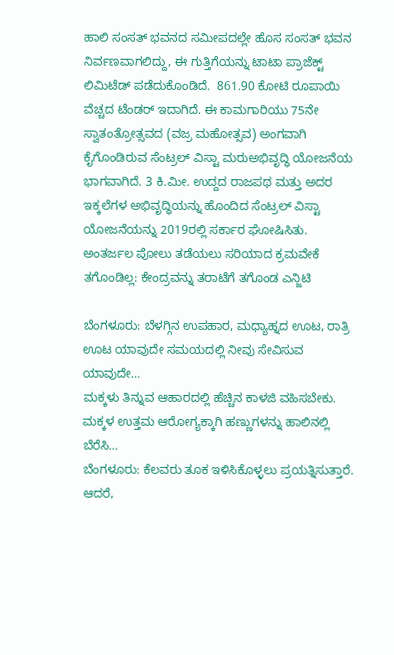ಹಾಲಿ ಸಂಸತ್ ಭವನದ ಸಮೀಪದಲ್ಲೇ ಹೊಸ ಸಂಸತ್ ಭವನ ನಿರ್ವಣವಾಗಲಿದ್ದು, ಈ ಗುತ್ತಿಗೆಯನ್ನು ಟಾಟಾ ಪ್ರಾಜೆಕ್ಟ್  ಲಿಮಿಟೆಡ್ ಪಡೆದುಕೊಂಡಿದೆ.  861.90 ಕೋಟಿ ರೂಪಾಯಿ ವೆಚ್ಚದ ಟೆಂಡರ್ ಇದಾಗಿದೆ. ಈ ಕಾಮಗಾರಿಯು 75ನೇ ಸ್ವಾತಂತ್ರೋತ್ಸವದ (ವಜ್ರ ಮಹೋತ್ಸವ) ಅಂಗವಾಗಿ ಕೈಗೊಂಡಿರುವ ಸೆಂಟ್ರಲ್ ವಿಸ್ಟಾ ಮರುಅಭಿವೃದ್ಧಿ ಯೋಜನೆಯ ಭಾಗವಾಗಿದೆ. 3 ಕಿ.ಮೀ. ಉದ್ದದ ರಾಜಪಥ ಮತ್ತು ಅದರ ಇಕ್ಕಲೆಗಳ ಅಭಿವೃದ್ಧಿಯನ್ನು ಹೊಂದಿದ ಸೆಂಟ್ರಲ್ ವಿಸ್ಟಾ ಯೋಜನೆಯನ್ನು 2019ರಲ್ಲಿ ಸರ್ಕಾರ ಘೋಷಿಸಿತು.
ಅಂತರ್ಜಲ ಪೋಲು ತಡೆಯಲು ಸರಿಯಾದ ಕ್ರಮವೇಕೆ ತಗೊಂಡಿಲ್ಲ: ಕೇಂದ್ರವನ್ನು ತರಾಟೆಗೆ ತಗೊಂಡ ಎನ್ಜಿಟಿ

ಬೆಂಗಳೂರು: ಬೆಳಗ್ಗಿನ ಉಪಹಾರ, ಮಧ್ಯಾಹ್ನದ ಊಟ, ರಾತ್ರಿ ಊಟ ಯಾವುದೇ ಸಮಯದಲ್ಲಿ ನೀವು ಸೇವಿಸುವ ಯಾವುದೇ…
ಮಕ್ಕಳು ತಿನ್ನುವ ಆಹಾರದಲ್ಲಿ ಹೆಚ್ಚಿನ ಕಾಳಜಿ ವಹಿಸಬೇಕು. ಮಕ್ಕಳ ಉತ್ತಮ ಆರೋಗ್ಯಕ್ಕಾಗಿ ಹಣ್ಣುಗಳನ್ನು ಹಾಲಿನಲ್ಲಿ ಬೆರೆಸಿ…
ಬೆಂಗಳೂರು: ಕೆಲವರು ತೂಕ ಇಳಿಸಿಕೊಳ್ಳಲು ಪ್ರಯತ್ನಿಸುತ್ತಾರೆ. ಆದರೆ,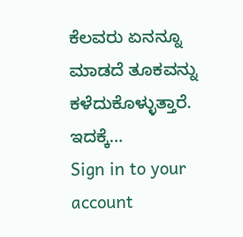ಕೆಲವರು ಏನನ್ನೂ ಮಾಡದೆ ತೂಕವನ್ನು ಕಳೆದುಕೊಳ್ಳುತ್ತಾರೆ. ಇದಕ್ಕೆ…
Sign in to your account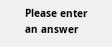Please enter an answer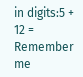in digits:5 + 12 =
Remember me